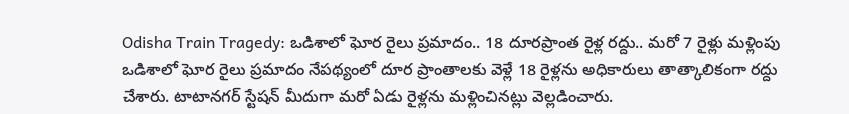Odisha Train Tragedy: ఒడిశాలో ఘోర రైలు ప్రమాదం.. 18 దూరప్రాంత రైళ్ల రద్దు.. మరో 7 రైళ్లు మళ్లింపు
ఒడిశాలో ఘోర రైలు ప్రమాదం నేపథ్యంలో దూర ప్రాంతాలకు వెళ్లే 18 రైళ్లను అధికారులు తాత్కాలికంగా రద్దు చేశారు. టాటానగర్ స్టేషన్ మీదుగా మరో ఏడు రైళ్లను మళ్లించినట్లు వెల్లడించారు.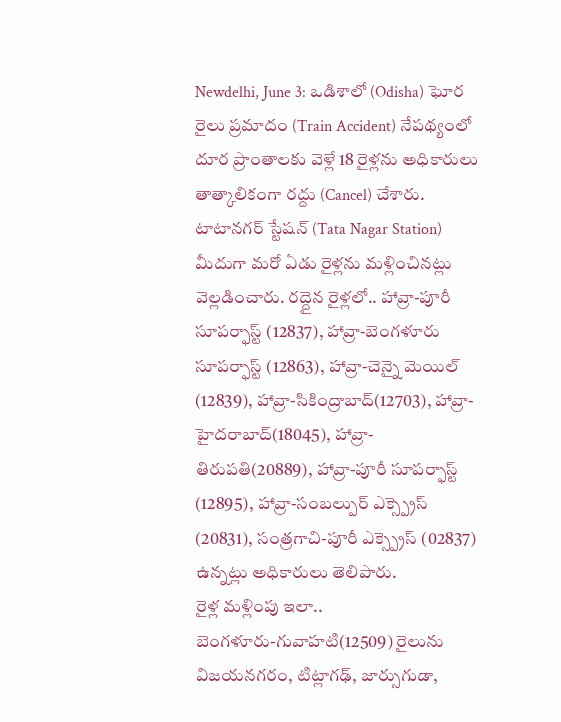Newdelhi, June 3: ఒడిశాలో (Odisha) ఘోర రైలు ప్రమాదం (Train Accident) నేపథ్యంలో దూర ప్రాంతాలకు వెళ్లే 18 రైళ్లను అధికారులు తాత్కాలికంగా రద్దు (Cancel) చేశారు. టాటానగర్ స్టేషన్ (Tata Nagar Station) మీదుగా మరో ఏడు రైళ్లను మళ్లించినట్లు వెల్లడించారు. రద్దైన రైళ్లలో.. హావ్రా-పూరీ సూపర్ఫాస్ట్ (12837), హావ్రా-బెంగళూరు సూపర్ఫాస్ట్ (12863), హావ్రా-చెన్నై మెయిల్ (12839), హావ్రా-సికింద్రాబాద్(12703), హావ్రా-హైదరాబాద్(18045), హావ్రా-తిరుపతి(20889), హావ్రా-పూరీ సూపర్ఫాస్ట్ (12895), హావ్రా-సంబల్పుర్ ఎక్స్ప్రెస్ (20831), సంత్రగాచి-పూరీ ఎక్స్ప్రెస్ (02837) ఉన్నట్లు అధికారులు తెలిపారు.
రైళ్ల మళ్లింపు ఇలా..
బెంగళూరు-గువాహటి(12509) రైలును విజయనగరం, టిట్లాగఢ్, జార్సుగుడా,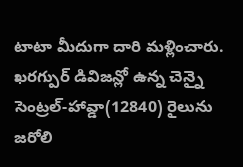టాటా మీదుగా దారి మళ్లించారు. ఖరగ్పుర్ డివిజన్లో ఉన్న చెన్నై సెంట్రల్-హావ్డా(12840) రైలును జరోలి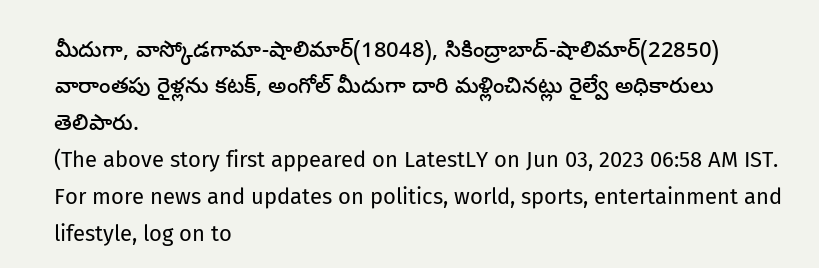మీదుగా, వాస్కోడగామా-షాలిమార్(18048), సికింద్రాబాద్-షాలిమార్(22850) వారాంతపు రైళ్లను కటక్, అంగోల్ మీదుగా దారి మళ్లించినట్లు రైల్వే అధికారులు తెలిపారు.
(The above story first appeared on LatestLY on Jun 03, 2023 06:58 AM IST. For more news and updates on politics, world, sports, entertainment and lifestyle, log on to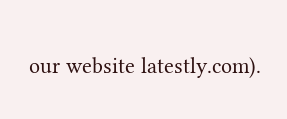our website latestly.com).